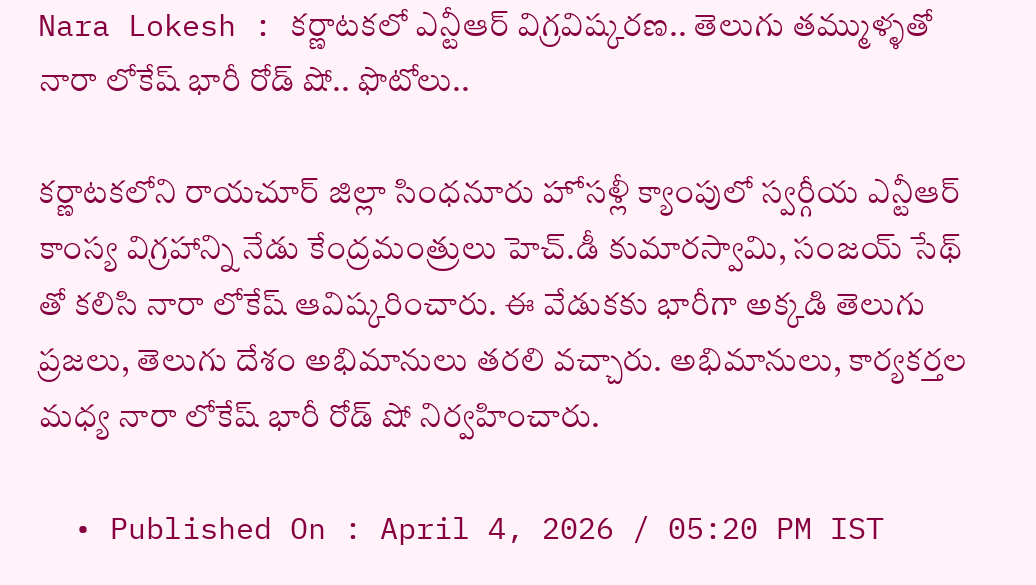Nara Lokesh : కర్ణాటకలో ఎన్టీఆర్ విగ్రవిష్కరణ.. తెలుగు తమ్ముళ్ళతో నారా లోకేష్ భారీ రోడ్ షో.. ఫొటోలు..

కర్ణాటకలోని రాయచూర్ జిల్లా సింధనూరు హోసళ్లీ క్యాంపులో స్వర్గీయ ఎన్టీఆర్ కాంస్య విగ్రహాన్ని నేడు కేంద్రమంత్రులు హెచ్.డీ కుమారస్వామి, సంజయ్ సేథ్ తో కలిసి నారా లోకేష్ ఆవిష్కరించారు. ఈ వేడుకకు భారీగా అక్కడి తెలుగు ప్రజలు, తెలుగు దేశం అభిమానులు తరలి వచ్చారు. అభిమానులు, కార్యకర్తల మధ్య నారా లోకేష్ భారీ రోడ్ షో నిర్వహించారు.

  • Published On : April 4, 2026 / 05:20 PM IST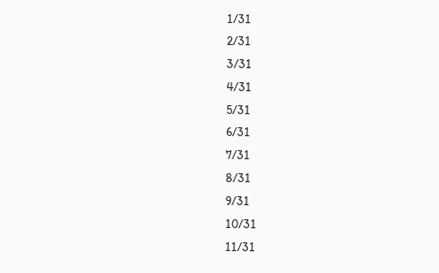1/31
2/31
3/31
4/31
5/31
6/31
7/31
8/31
9/31
10/31
11/31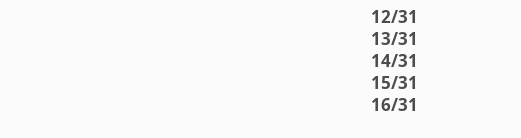12/31
13/31
14/31
15/31
16/31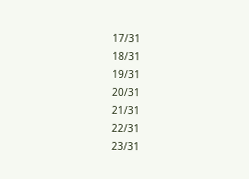17/31
18/31
19/31
20/31
21/31
22/31
23/31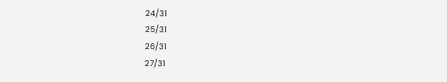24/31
25/31
26/31
27/31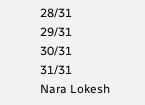28/31
29/31
30/31
31/31
Nara Lokesh